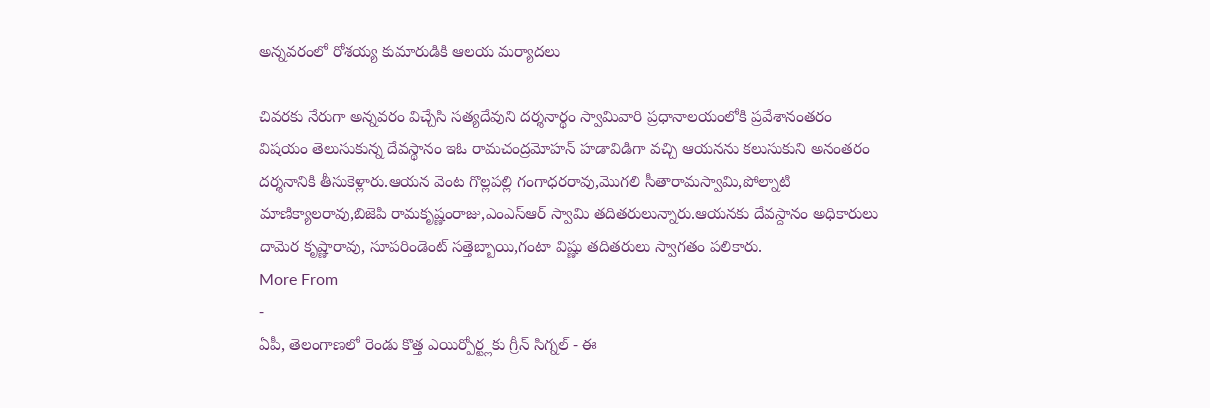అన్నవరంలో రోశయ్య కుమారుడికి ఆలయ మర్యాదలు

చివరకు నేరుగా అన్నవరం విచ్చేసి సత్యదేవుని దర్శనార్థం స్వామివారి ప్రధానాలయంలోకి ప్రవేశానంతరం విషయం తెలుసుకున్న దేవస్థానం ఇఓ రామచంద్రమోహన్ హడావిడిగా వచ్చి ఆయనను కలుసుకుని అనంతరం దర్శనానికి తీసుకెళ్లారు.ఆయన వెంట గొల్లపల్లి గంగాధరరావు,మొగలి సీతారామస్వామి,పోల్నాటి మాణిక్యాలరావు,బిజెపి రామకృష్ణంరాజు,ఎంఎస్ఆర్ స్వామి తదితరులున్నారు.ఆయనకు దేవస్దానం అధికారులు దామెర కృష్ణారావు, సూపరిండెంట్ సత్తెబ్బాయి,గంటా విష్ణు తదితరులు స్వాగతం పలికారు.
More From
-
ఏపీ, తెలంగాణలో రెండు కొత్త ఎయిర్పోర్ట్లకు గ్రీన్ సిగ్నల్ - ఈ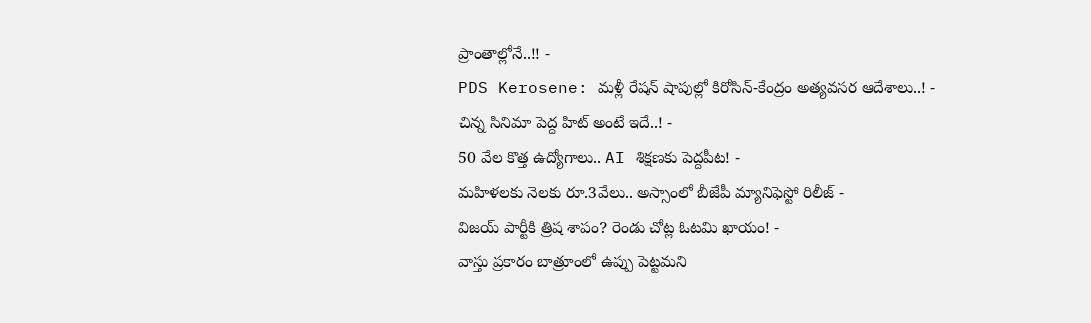ప్రాంతాల్లోనే..!! -
PDS Kerosene: మళ్లీ రేషన్ షాపుల్లో కిరోసిన్-కేంద్రం అత్యవసర ఆదేశాలు..! -
చిన్న సినిమా పెద్ద హిట్ అంటే ఇదే..! -
50 వేల కొత్త ఉద్యోగాలు.. AI శిక్షణకు పెద్దపీట! -
మహిళలకు నెలకు రూ.3వేలు.. అస్సాంలో బీజేపీ మ్యానిఫెస్టో రిలీజ్ -
విజయ్ పార్టీకి త్రిష శాపం? రెండు చోట్ల ఓటమి ఖాయం! -
వాస్తు ప్రకారం బాత్రూంలో ఉప్పు పెట్టమని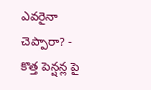ఎవరైనా చెప్పారా? -
కొత్త పెన్షన్ల పై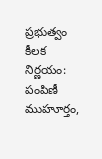ప్రభుత్వం కీలక నిర్ణయం: పంపిణీ ముహూర్తం,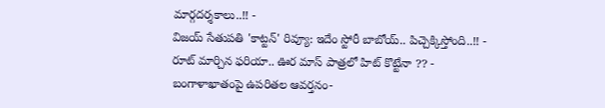మార్గదర్శకాలు..!! -
విజయ్ సేతుపతి 'కాట్టన్' రివ్యూ: ఇదేం స్టోరీ బాబోయ్.. పిచ్చెక్కిస్తోంది..!! -
రూట్ మార్చిన ఫరియా.. ఊర మాస్ పాత్రలో హిట్ కొట్టేనా ?? -
బంగాళాఖాతంపై ఉపరితల ఆవర్తనం-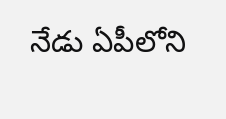నేడు ఏపీలోని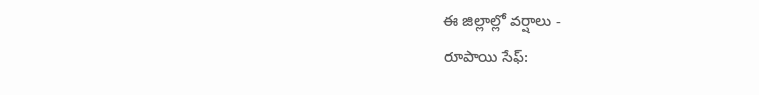ఈ జిల్లాల్లో వర్షాలు -
రూపాయి సేఫ్: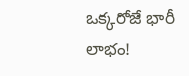ఒక్కరోజే భారీ లాభం!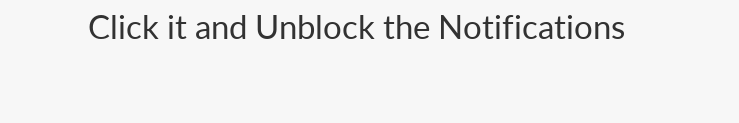Click it and Unblock the Notifications